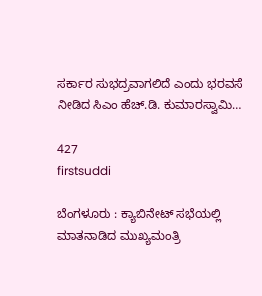ಸರ್ಕಾರ ಸುಭದ್ರವಾಗಲಿದೆ ಎಂದು ಭರವಸೆ ನೀಡಿದ ಸಿಎಂ ಹೆಚ್.ಡಿ. ಕುಮಾರಸ್ವಾಮಿ…

427
firstsuddi

ಬೆಂಗಳೂರು : ಕ್ಯಾಬಿನೇಟ್ ಸಭೆಯಲ್ಲಿ ಮಾತನಾಡಿದ ಮುಖ್ಯಮಂತ್ರಿ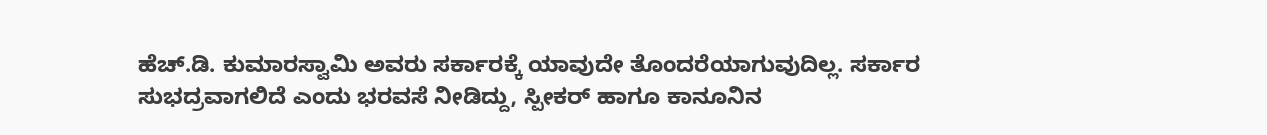ಹೆಚ್.ಡಿ. ಕುಮಾರಸ್ವಾಮಿ ಅವರು ಸರ್ಕಾರಕ್ಕೆ ಯಾವುದೇ ತೊಂದರೆಯಾಗುವುದಿಲ್ಲ. ಸರ್ಕಾರ ಸುಭದ್ರವಾಗಲಿದೆ ಎಂದು ಭರವಸೆ ನೀಡಿದ್ದು, ಸ್ಪೀಕರ್ ಹಾಗೂ ಕಾನೂನಿನ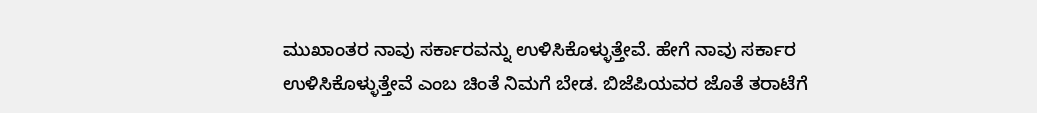ಮುಖಾಂತರ ನಾವು ಸರ್ಕಾರವನ್ನು ಉಳಿಸಿಕೊಳ್ಳುತ್ತೇವೆ. ಹೇಗೆ ನಾವು ಸರ್ಕಾರ ಉಳಿಸಿಕೊಳ್ಳುತ್ತೇವೆ ಎಂಬ ಚಿಂತೆ ನಿಮಗೆ ಬೇಡ. ಬಿಜೆಪಿಯವರ ಜೊತೆ ತರಾಟೆಗೆ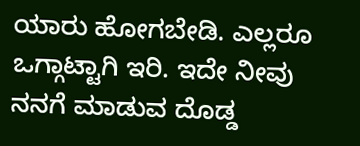ಯಾರು ಹೋಗಬೇಡಿ. ಎಲ್ಲರೂ ಒಗ್ಗಾಟ್ಟಾಗಿ ಇರಿ. ಇದೇ ನೀವು ನನಗೆ ಮಾಡುವ ದೊಡ್ಡ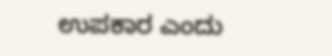ಉಪಕಾರ ಎಂದು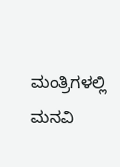ಮಂತ್ರಿಗಳಲ್ಲಿ ಮನವಿ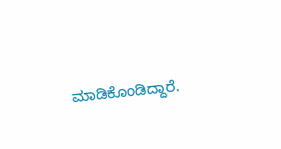ಮಾಡಿಕೊಂಡಿದ್ದಾರೆ.